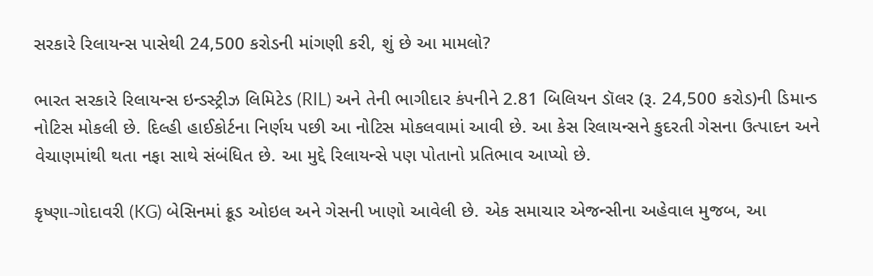સરકારે રિલાયન્સ પાસેથી 24,500 કરોડની માંગણી કરી, શું છે આ મામલો?

ભારત સરકારે રિલાયન્સ ઇન્ડસ્ટ્રીઝ લિમિટેડ (RIL) અને તેની ભાગીદાર કંપનીને 2.81 બિલિયન ડૉલર (રૂ. 24,500 કરોડ)ની ડિમાન્ડ નોટિસ મોકલી છે. દિલ્હી હાઈકોર્ટના નિર્ણય પછી આ નોટિસ મોકલવામાં આવી છે. આ કેસ રિલાયન્સને કુદરતી ગેસના ઉત્પાદન અને વેચાણમાંથી થતા નફા સાથે સંબંધિત છે. આ મુદ્દે રિલાયન્સે પણ પોતાનો પ્રતિભાવ આપ્યો છે.

કૃષ્ણા-ગોદાવરી (KG) બેસિનમાં ક્રૂડ ઓઇલ અને ગેસની ખાણો આવેલી છે. એક સમાચાર એજન્સીના અહેવાલ મુજબ, આ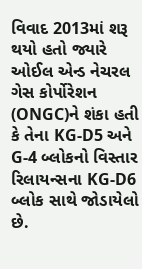વિવાદ 2013માં શરૂ થયો હતો જ્યારે ઓઈલ એન્ડ નેચરલ ગેસ કોર્પોરેશન (ONGC)ને શંકા હતી કે તેના KG-D5 અને G-4 બ્લોકનો વિસ્તાર રિલાયન્સના KG-D6 બ્લોક સાથે જોડાયેલો છે.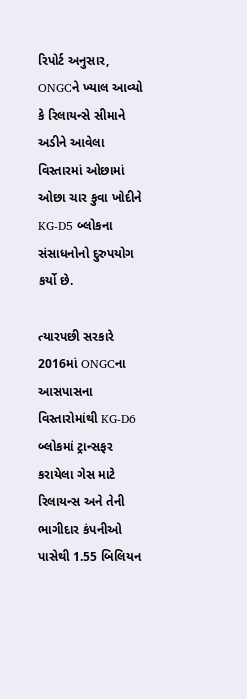રિપોર્ટ અનુસાર, ONGCને ખ્યાલ આવ્યો કે રિલાયન્સે સીમાને અડીને આવેલા વિસ્તારમાં ઓછામાં ઓછા ચાર કુવા ખોદીને KG-D5 બ્લોકના સંસાધનોનો દુરુપયોગ કર્યો છે.

ત્યારપછી સરકારે 2016માં ONGCના આસપાસના વિસ્તારોમાંથી KG-D6 બ્લોકમાં ટ્રાન્સફર કરાયેલા ગેસ માટે રિલાયન્સ અને તેની ભાગીદાર કંપનીઓ પાસેથી 1.55 બિલિયન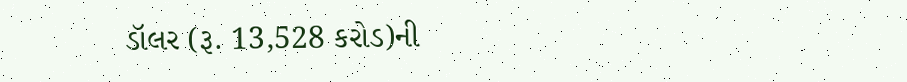ડૉલર (રૂ. 13,528 કરોડ)ની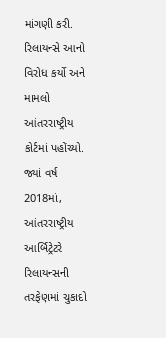માંગણી કરી. રિલાયન્સે આનો વિરોધ કર્યો અને મામલો આંતરરાષ્ટ્રીય કોર્ટમાં પહોંચ્યો. જ્યાં વર્ષ 2018માં, આંતરરાષ્ટ્રીય આર્બિટ્રેટરે રિલાયન્સની તરફેણમાં ચુકાદો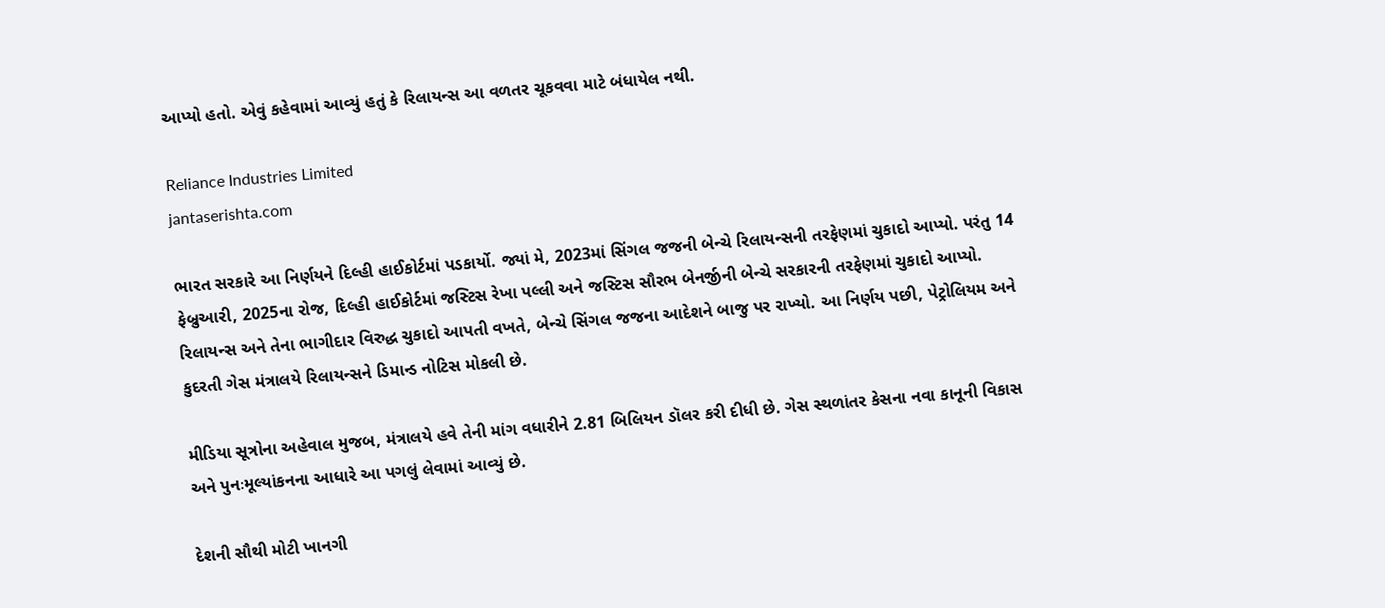આપ્યો હતો. એવું કહેવામાં આવ્યું હતું કે રિલાયન્સ આ વળતર ચૂકવવા માટે બંધાયેલ નથી.

Reliance Industries Limited
jantaserishta.com

ભારત સરકારે આ નિર્ણયને દિલ્હી હાઈકોર્ટમાં પડકાર્યો. જ્યાં મે, 2023માં સિંગલ જજની બેન્ચે રિલાયન્સની તરફેણમાં ચુકાદો આપ્યો. પરંતુ 14 ફેબ્રુઆરી, 2025ના રોજ, દિલ્હી હાઈકોર્ટમાં જસ્ટિસ રેખા પલ્લી અને જસ્ટિસ સૌરભ બેનર્જીની બેન્ચે સરકારની તરફેણમાં ચુકાદો આપ્યો. રિલાયન્સ અને તેના ભાગીદાર વિરુદ્ધ ચુકાદો આપતી વખતે, બેન્ચે સિંગલ જજના આદેશને બાજુ પર રાખ્યો. આ નિર્ણય પછી, પેટ્રોલિયમ અને કુદરતી ગેસ મંત્રાલયે રિલાયન્સને ડિમાન્ડ નોટિસ મોકલી છે.

મીડિયા સૂત્રોના અહેવાલ મુજબ, મંત્રાલયે હવે તેની માંગ વધારીને 2.81 બિલિયન ડૉલર કરી દીધી છે. ગેસ સ્થળાંતર કેસના નવા કાનૂની વિકાસ અને પુનઃમૂલ્યાંકનના આધારે આ પગલું લેવામાં આવ્યું છે.

દેશની સૌથી મોટી ખાનગી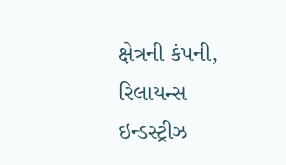ક્ષેત્રની કંપની, રિલાયન્સ ઇન્ડસ્ટ્રીઝ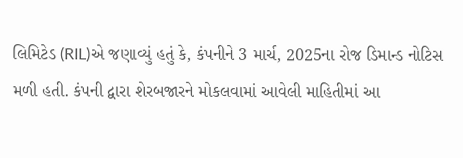લિમિટેડ (RIL)એ જણાવ્યું હતું કે, કંપનીને 3 માર્ચ, 2025ના રોજ ડિમાન્ડ નોટિસ મળી હતી. કંપની દ્વારા શેરબજારને મોકલવામાં આવેલી માહિતીમાં આ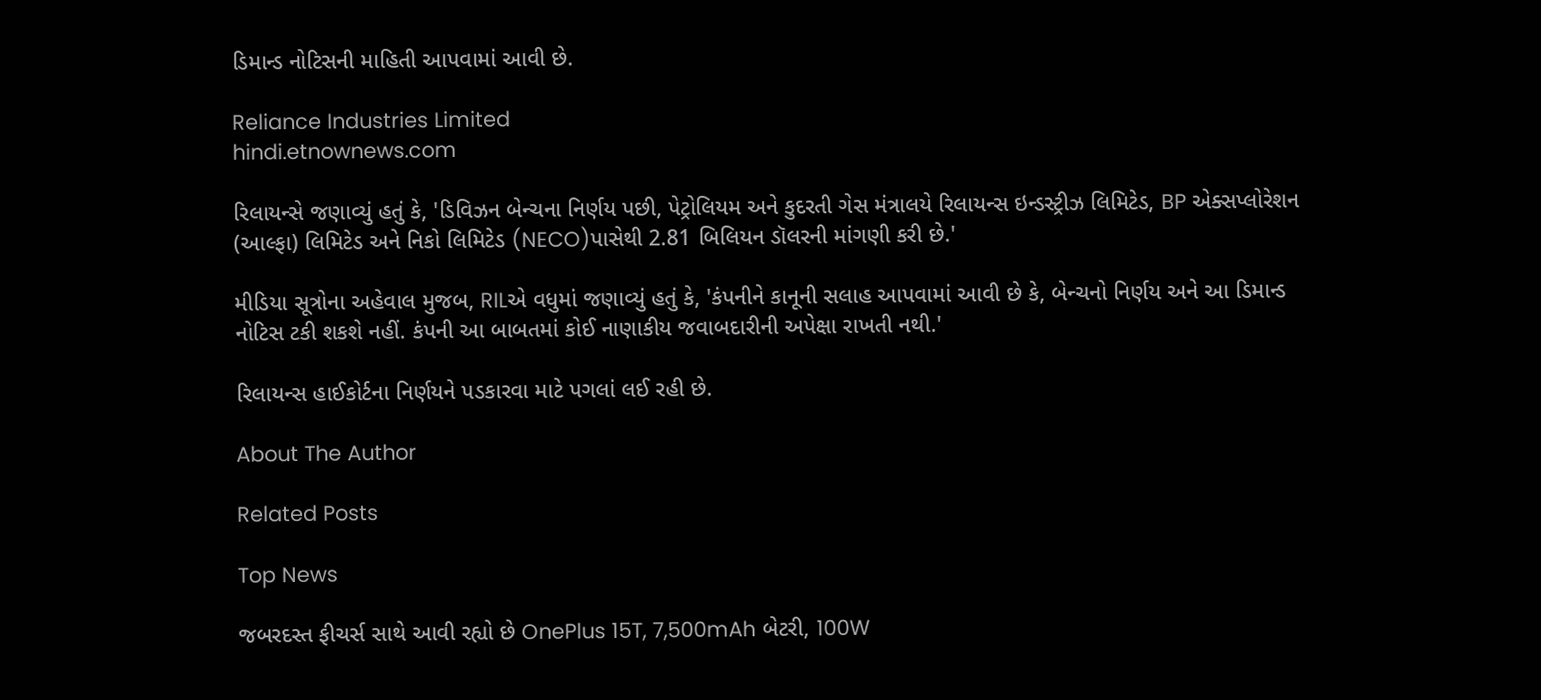ડિમાન્ડ નોટિસની માહિતી આપવામાં આવી છે.

Reliance Industries Limited
hindi.etnownews.com

રિલાયન્સે જણાવ્યું હતું કે, 'ડિવિઝન બેન્ચના નિર્ણય પછી, પેટ્રોલિયમ અને કુદરતી ગેસ મંત્રાલયે રિલાયન્સ ઇન્ડસ્ટ્રીઝ લિમિટેડ, BP એક્સપ્લોરેશન (આલ્ફા) લિમિટેડ અને નિકો લિમિટેડ (NECO)પાસેથી 2.81 બિલિયન ડૉલરની માંગણી કરી છે.'

મીડિયા સૂત્રોના અહેવાલ મુજબ, RILએ વધુમાં જણાવ્યું હતું કે, 'કંપનીને કાનૂની સલાહ આપવામાં આવી છે કે, બેન્ચનો નિર્ણય અને આ ડિમાન્ડ નોટિસ ટકી શકશે નહીં. કંપની આ બાબતમાં કોઈ નાણાકીય જવાબદારીની અપેક્ષા રાખતી નથી.'

રિલાયન્સ હાઈકોર્ટના નિર્ણયને પડકારવા માટે પગલાં લઈ રહી છે.

About The Author

Related Posts

Top News

જબરદસ્ત ફીચર્સ સાથે આવી રહ્યો છે OnePlus 15T, 7,500mAh બેટરી, 100W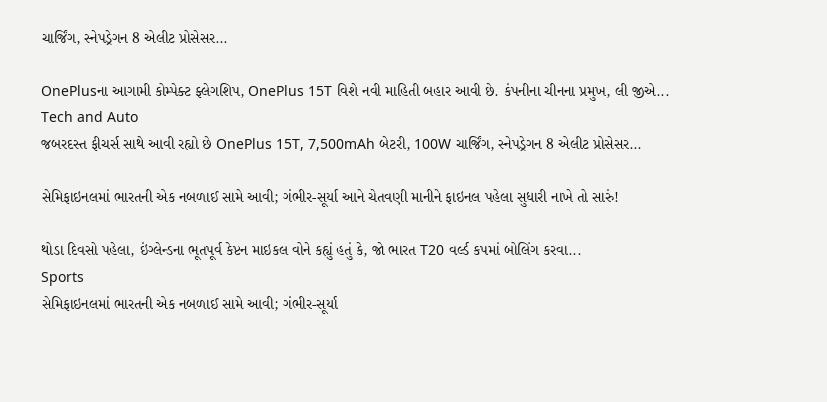ચાર્જિંગ, સ્નેપડ્રેગન 8 એલીટ પ્રોસેસર...

OnePlusના આગામી કોમ્પેક્ટ ફ્લેગશિપ, OnePlus 15T વિશે નવી માહિતી બહાર આવી છે. કંપનીના ચીનના પ્રમુખ, લી જીએ...
Tech and Auto
જબરદસ્ત ફીચર્સ સાથે આવી રહ્યો છે OnePlus 15T, 7,500mAh બેટરી, 100W ચાર્જિંગ, સ્નેપડ્રેગન 8 એલીટ પ્રોસેસર...

સેમિફાઇનલમાં ભારતની એક નબળાઈ સામે આવી; ગંભીર-સૂર્યા આને ચેતવણી માનીને ફાઇનલ પહેલા સુધારી નાખે તો સારું!

થોડા દિવસો પહેલા, ઇંગ્લેન્ડના ભૂતપૂર્વ કેપ્ટન માઇકલ વોને કહ્યું હતું કે, જો ભારત T20 વર્લ્ડ કપમાં બોલિંગ કરવા...
Sports
સેમિફાઇનલમાં ભારતની એક નબળાઈ સામે આવી; ગંભીર-સૂર્યા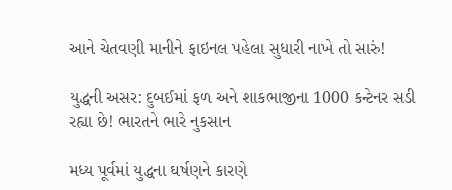આને ચેતવણી માનીને ફાઇનલ પહેલા સુધારી નાખે તો સારું!

યુદ્ધની અસર: દુબઈમાં ફળ અને શાકભાજીના 1000 કન્ટેનર સડી રહ્યા છે! ભારતને ભારે નુકસાન

મધ્ય પૂર્વમાં યુદ્ધના ઘર્ષણને કારણે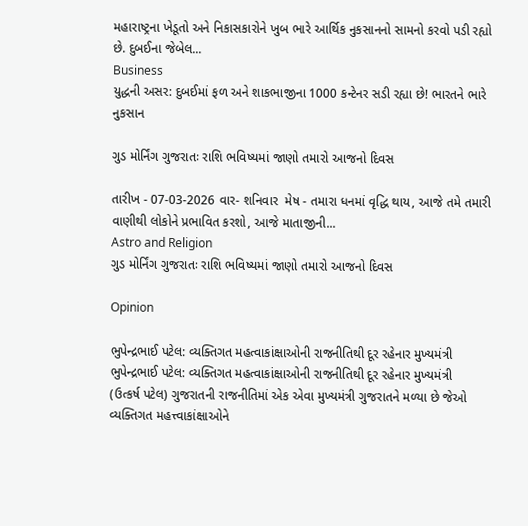મહારાષ્ટ્રના ખેડૂતો અને નિકાસકારોને ખુબ ભારે આર્થિક નુકસાનનો સામનો કરવો પડી રહ્યો છે. દુબઈના જેબેલ...
Business
યુદ્ધની અસર: દુબઈમાં ફળ અને શાકભાજીના 1000 કન્ટેનર સડી રહ્યા છે! ભારતને ભારે નુકસાન

ગુડ મોર્નિંગ ગુજરાતઃ રાશિ ભવિષ્યમાં જાણો તમારો આજનો દિવસ

તારીખ - 07-03-2026 વાર- શનિવાર  મેષ - તમારા ધનમાં વૃદ્ધિ થાય, આજે તમે તમારી વાણીથી લોકોને પ્રભાવિત કરશો, આજે માતાજીની...
Astro and Religion
ગુડ મોર્નિંગ ગુજરાતઃ રાશિ ભવિષ્યમાં જાણો તમારો આજનો દિવસ

Opinion

ભુપેન્દ્રભાઈ પટેલ: વ્યક્તિગત મહત્વાકાંક્ષાઓની રાજનીતિથી દૂર રહેનાર મુખ્યમંત્રી ભુપેન્દ્રભાઈ પટેલ: વ્યક્તિગત મહત્વાકાંક્ષાઓની રાજનીતિથી દૂર રહેનાર મુખ્યમંત્રી
(ઉત્કર્ષ પટેલ) ગુજરાતની રાજનીતિમાં એક એવા મુખ્યમંત્રી ગુજરાતને મળ્યા છે જેઓ વ્યક્તિગત મહત્ત્વાકાંક્ષાઓને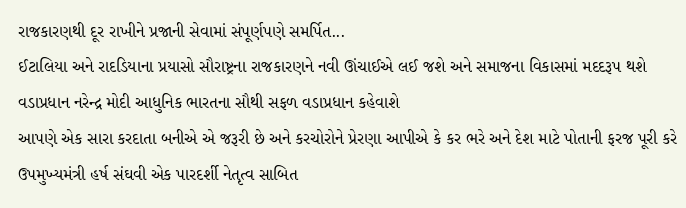રાજકારણથી દૂર રાખીને પ્રજાની સેવામાં સંપૂર્ણપણે સમર્પિત...
ઈટાલિયા અને રાદડિયાના પ્રયાસો સૌરાષ્ટ્રના રાજકારણને નવી ઊંચાઈએ લઈ જશે અને સમાજના વિકાસમાં મદદરૂપ થશે
વડાપ્રધાન નરેન્દ્ર મોદી આધુનિક ભારતના સૌથી સફળ વડાપ્રધાન કહેવાશે
આપણે એક સારા કરદાતા બનીએ એ જરૂરી છે અને કરચોરોને પ્રેરણા આપીએ કે કર ભરે અને દેશ માટે પોતાની ફરજ પૂરી કરે
ઉપમુખ્યમંત્રી હર્ષ સંઘવી એક પારદર્શી નેતૃત્વ સાબિત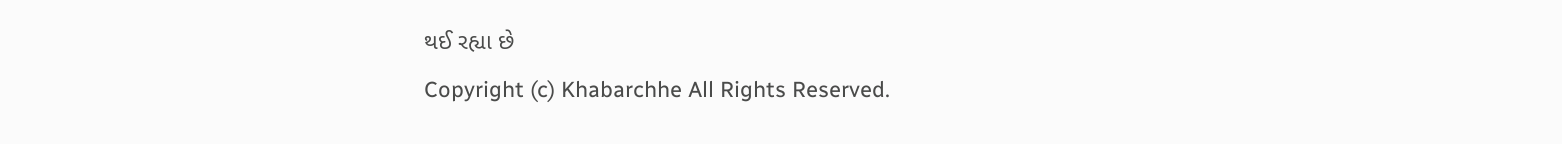થઈ રહ્યા છે
Copyright (c) Khabarchhe All Rights Reserved.